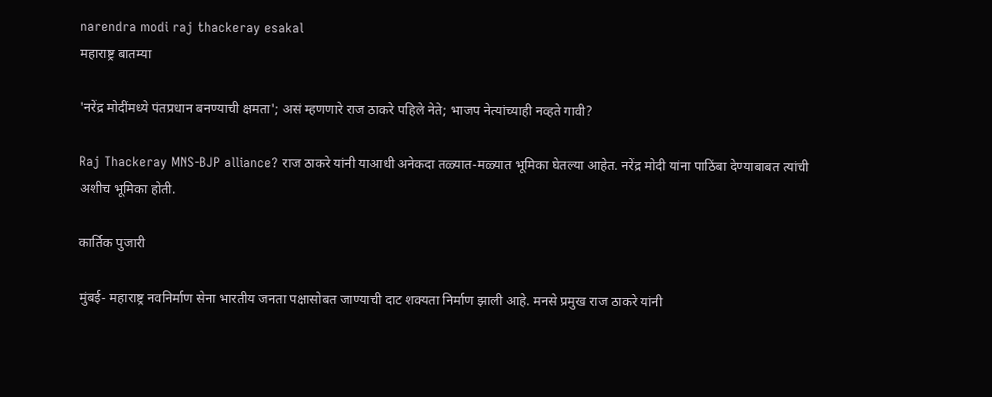narendra modi raj thackeray esakal
महाराष्ट्र बातम्या

'नरेंद्र मोदींमध्ये पंतप्रधान बनण्याची क्षमता'; असं म्हणणारे राज ठाकरे पहिले नेते; भाजप नेत्यांच्याही नव्हते गावी?

Raj Thackeray MNS-BJP alliance? राज ठाकरे यांनी याआधी अनेकदा तळ्यात-मळ्यात भूमिका घेतल्या आहेत. नरेंद्र मोदी यांना पाठिंबा देण्याबाबत त्यांची अशीच भूमिका होती.

कार्तिक पुजारी

मुंबई- महाराष्ट्र नवनिर्माण सेना भारतीय जनता पक्षासोबत जाण्याची दाट शक्यता निर्माण झाली आहे. मनसे प्रमुख राज ठाकरे यांनी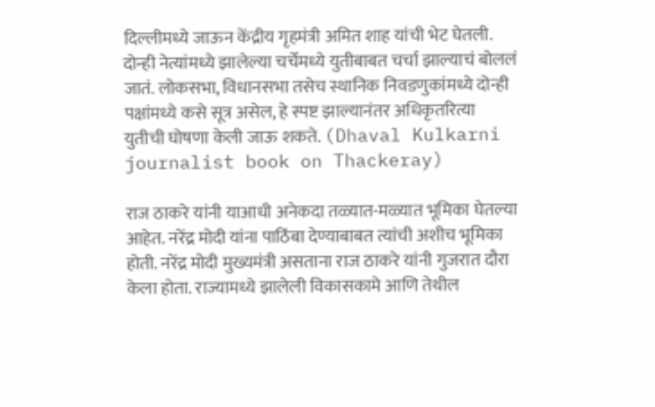दिल्लीमध्ये जाऊन केंद्रीय गृहमंत्री अमित शाह यांची भेट घेतली. दोन्ही नेत्यांमध्ये झालेल्या चर्चेमध्ये युतीबाबत चर्चा झाल्याचं बोललं जातं. लोकसभा, विधानसभा तसेच स्थानिक निवडणुकांमध्ये दोन्ही पक्षांमध्ये कसे सूत्र असेल, हे स्पष्ट झाल्यानंतर अधिकृतरित्या युतीची घोषणा केली जाऊ शकते. (Dhaval Kulkarni journalist book on Thackeray)

राज ठाकरे यांनी याआधी अनेकदा तळ्यात-मळ्यात भूमिका घेतल्या आहेत. नरेंद्र मोदी यांना पाठिंबा देण्याबाबत त्यांची अशीच भूमिका होती. नरेंद्र मोदी मुख्यमंत्री असताना राज ठाकरे यांनी गुजरात दौरा केला होता. राज्यामध्ये झालेली विकासकामे आणि तेथील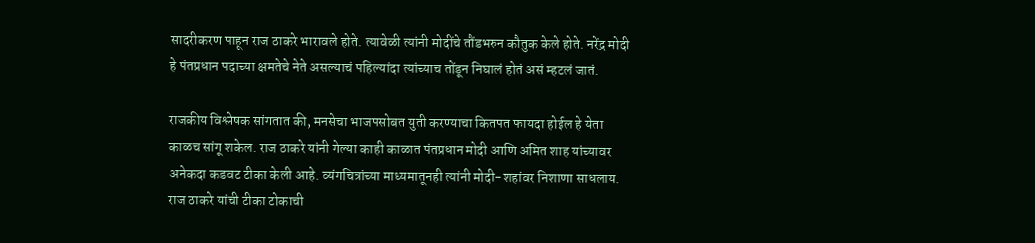सादरीकरण पाहून राज ठाकरे भारावले होते. त्यावेळी त्यांनी मोदींचे तौंडभरुन कौतुक केले होते. नरेंद्र मोदी हे पंतप्रधान पदाच्या क्षमतेचे नेते असल्याचं पहिल्यांदा त्यांच्याच तोंडून निघालं होतं असं म्हटलं जातं.

राजकीय विश्लेषक सांगतात की, मनसेचा भाजपसोबत युती करण्याचा कितपत फायदा होईल हे येता काळच सांगू शकेल. राज ठाकरे यांनी गेल्या काही काळात पंतप्रधान मोदी आणि अमित शाह यांच्यावर अनेकदा कडवट टीका केली आहे. व्यंगचित्रांच्या माध्यमातूनही त्यांनी मोदी-शहांवर निशाणा साधलाय. राज ठाकरे यांची टीका टोकाची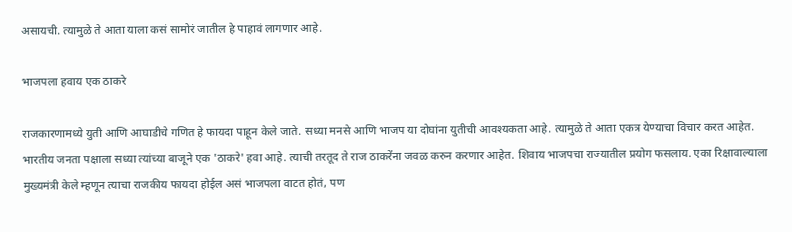असायची. त्यामुळे ते आता याला कसं सामोरं जातील हे पाहावं लागणार आहे.

भाजपला हवाय एक ठाकरे

राजकारणामध्ये युती आणि आघाडीचे गणित हे फायदा पाहून केले जाते. सध्या मनसे आणि भाजप या दोघांना युतीची आवश्यकता आहे. त्यामुळे ते आता एकत्र येण्याचा विचार करत आहेत. भारतीय जनता पक्षाला सध्या त्यांच्या बाजूने एक 'ठाकरे' हवा आहे. त्याची तरतूद ते राज ठाकरेंना जवळ करुन करणार आहेत. शिवाय भाजपचा राज्यातील प्रयोग फसलाय. एका रिक्षावाल्याला मुख्यमंत्री केले म्हणून त्याचा राजकीय फायदा होईल असं भाजपला वाटत होतं, पण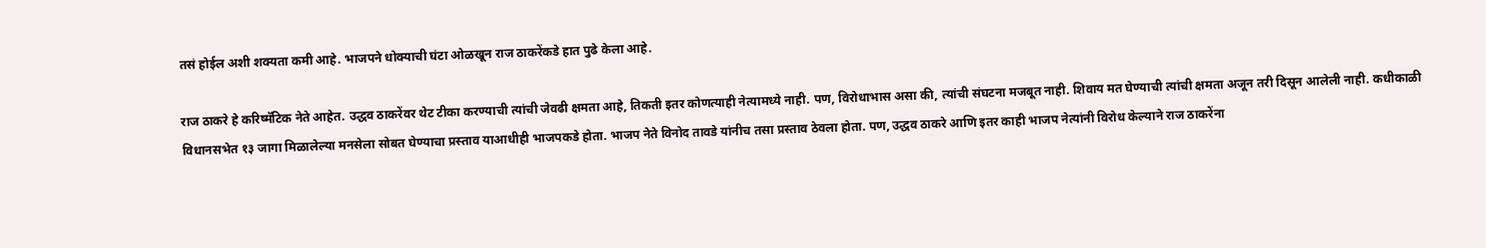तसं होईल अशी शक्यता कमी आहे. भाजपने धोक्याची घंटा ओळखून राज ठाकरेंकडे हात पुढे केला आहे.

राज ठाकरे हे करिष्मॅटिक नेते आहेत. उद्धव ठाकरेंवर थेट टीका करण्याची त्यांची जेवढी क्षमता आहे, तिकती इतर कोणत्याही नेत्यामध्ये नाही. पण, विरोधाभास असा की, त्यांची संघटना मजबूत नाही. शिवाय मत घेण्याची त्यांची क्षमता अजून तरी दिसून आलेली नाही. कधीकाळी विधानसभेत १३ जागा मिळालेल्या मनसेला सोबत घेण्याचा प्रस्ताव याआधीही भाजपकडे होता. भाजप नेते विनोद तावडे यांनीच तसा प्रस्ताव ठेवला होता. पण, उद्धव ठाकरे आणि इतर काही भाजप नेत्यांनी विरोध केल्याने राज ठाकरेंना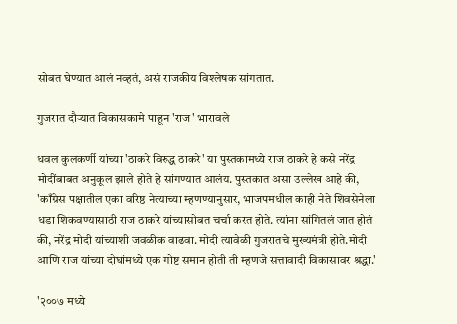सोबत घेण्यात आलं नव्हतं, असं राजकीय विश्लेषक सांगतात.

गुजरात दौऱ्यात विकासकामे पाहून 'राज' भारावले

धवल कुलकर्णी यांच्या 'ठाकरे विरुद्ध ठाकरे' या पुस्तकामध्ये राज ठाकरे हे कसे नरेंद्र मोदींबाबत अनुकूल झाले होते हे सांगण्यात आलंय. पुस्तकात असा उल्लेख आहे की, 'काँग्रेस पक्षातील एका वरिष्ठ नेत्याच्या म्हणण्यानुसार, भाजपमधील काही नेते शिवसेनेला धडा शिकवण्यासाठी राज ठाकरे यांच्यासोबत चर्चा करत होते. त्यांना सांगितलं जात होतं की, नरेंद्र मोदी यांच्याशी जवळीक वाढवा. मोदी त्यावेळी गुजरातचे मुख्यमंत्री होते.मोदी आणि राज यांच्या दोघांमध्ये एक गोष्ट समान होती ती म्हणजे सत्तावादी विकासावर श्रद्धा.'

'२००७ मध्ये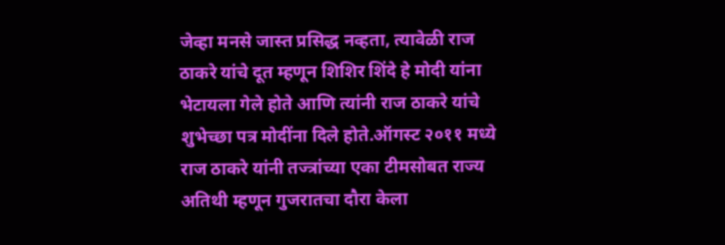जेव्हा मनसे जास्त प्रसिद्ध नव्हता, त्यावेळी राज ठाकरे यांचे दूत म्हणून शिशिर शिंदे हे मोदी यांना भेटायला गेले होते आणि त्यांनी राज ठाकरे यांचे शुभेच्छा पत्र मोदींना दिले होते.ऑगस्ट २०११ मध्ये राज ठाकरे यांनी तज्त्रांच्या एका टीमसोबत राज्य अतिथी म्हणून गुजरातचा दौरा केला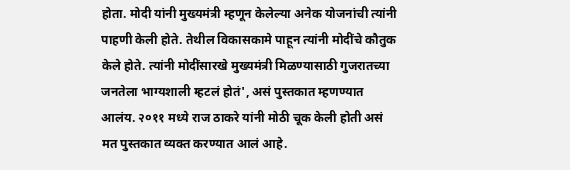होता. मोदी यांनी मुख्यमंत्री म्हणून केलेल्या अनेक योजनांची त्यांनी पाहणी केली होते. तेथील विकासकामे पाहून त्यांनी मोदींचे कौतुक केले होते. त्यांनी मोदींसारखे मुख्यमंत्री मिळण्यासाठी गुजरातच्या जनतेला भाग्यशाली म्हटलं होतं', असं पुस्तकात म्हणण्यात आलंय. २०११ मध्ये राज ठाकरे यांनी मोठी चूक केली होती असं मत पुस्तकात व्यक्त करण्यात आलं आहे.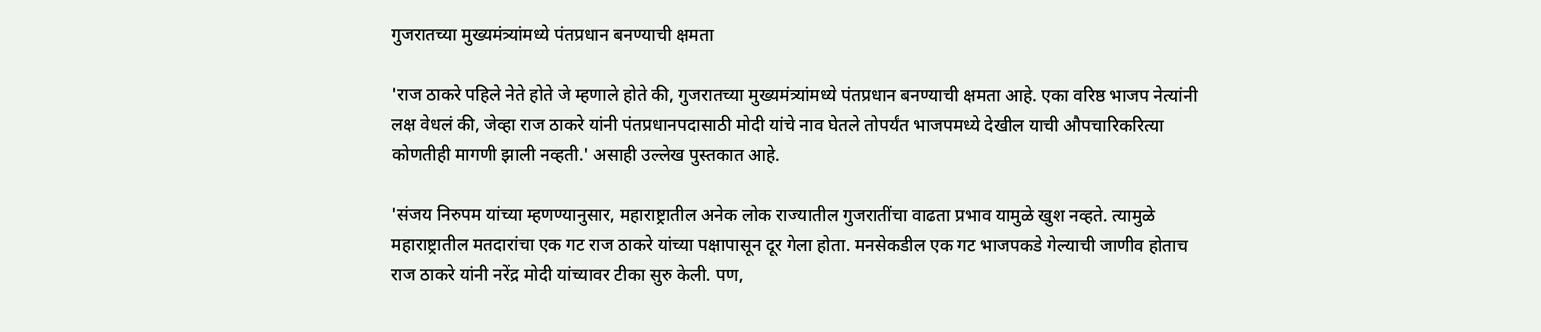गुजरातच्या मुख्यमंत्र्यांमध्ये पंतप्रधान बनण्याची क्षमता

'राज ठाकरे पहिले नेते होते जे म्हणाले होते की, गुजरातच्या मुख्यमंत्र्यांमध्ये पंतप्रधान बनण्याची क्षमता आहे. एका वरिष्ठ भाजप नेत्यांनी लक्ष वेधलं की, जेव्हा राज ठाकरे यांनी पंतप्रधानपदासाठी मोदी यांचे नाव घेतले तोपर्यंत भाजपमध्ये देखील याची औपचारिकरित्या कोणतीही मागणी झाली नव्हती.' असाही उल्लेख पुस्तकात आहे.

'संजय निरुपम यांच्या म्हणण्यानुसार, महाराष्ट्रातील अनेक लोक राज्यातील गुजरातींचा वाढता प्रभाव यामुळे खुश नव्हते. त्यामुळे महाराष्ट्रातील मतदारांचा एक गट राज ठाकरे यांच्या पक्षापासून दूर गेला होता. मनसेकडील एक गट भाजपकडे गेल्याची जाणीव होताच राज ठाकरे यांनी नरेंद्र मोदी यांच्यावर टीका सुरु केली. पण,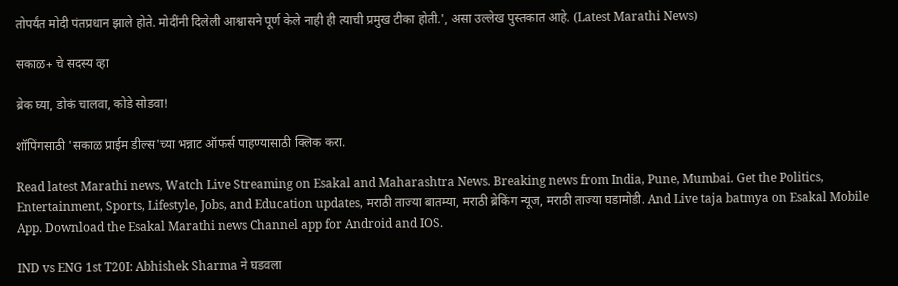तोपर्यंत मोदी पंतप्रधान झाले होते. मोदींनी दिलेली आश्वासने पूर्ण केले नाही ही त्याची प्रमुख टीका होती.', असा उल्लेख पुस्तकात आहे. (Latest Marathi News)

सकाळ+ चे सदस्य व्हा

ब्रेक घ्या, डोकं चालवा, कोडे सोडवा!

शॉपिंगसाठी 'सकाळ प्राईम डील्स'च्या भन्नाट ऑफर्स पाहण्यासाठी क्लिक करा.

Read latest Marathi news, Watch Live Streaming on Esakal and Maharashtra News. Breaking news from India, Pune, Mumbai. Get the Politics, Entertainment, Sports, Lifestyle, Jobs, and Education updates, मराठी ताज्या बातम्या, मराठी ब्रेकिंग न्यूज, मराठी ताज्या घडामोडी. And Live taja batmya on Esakal Mobile App. Download the Esakal Marathi news Channel app for Android and IOS.

IND vs ENG 1st T20I: Abhishek Sharma ने घडवला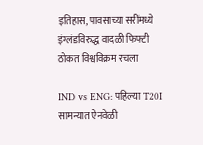इतिहास, पावसाच्या सरींमध्ये इंग्लंडविरुद्ध वादळी फिफ्टी ठोकत विश्वविक्रम रचला

IND vs ENG: पहिल्या T20I सामन्यात ऐनवेळी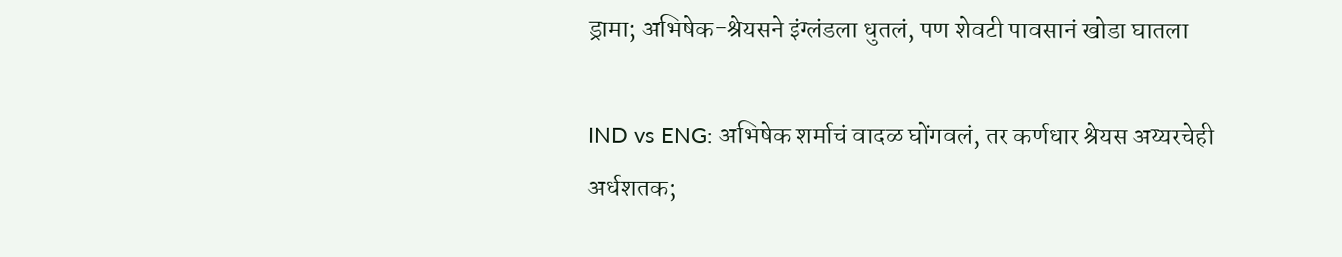ड्रामा; अभिषेक-श्रेयसने इंग्लंडला धुतलं, पण शेवटी पावसानं खोडा घातला

IND vs ENG: अभिषेक शर्माचं वादळ घोंगवलं, तर कर्णधार श्रेयस अय्यरचेही अर्धशतक;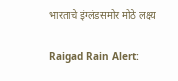भारताचे इंग्लंडसमोर मोठे लक्ष्य

Raigad Rain Alert: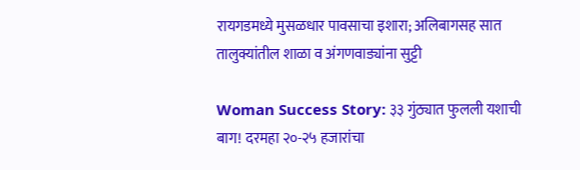रायगडमध्ये मुसळधार पावसाचा इशारा; अलिबागसह सात तालुक्यांतील शाळा व अंगणवाड्यांना सुट्टी

Woman Success Story: ३३ गुंठ्यात फुलली यशाची बाग! दरमहा २०-२५ हजारांचा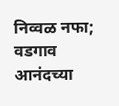निव्वळ नफा; वडगाव आनंदच्या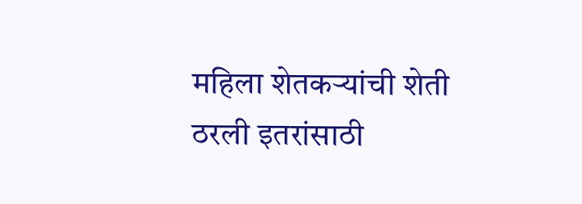महिला शेतकऱ्यांची शेती ठरली इतरांसाठी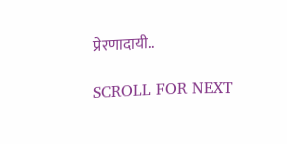प्रेरणादायी..

SCROLL FOR NEXT